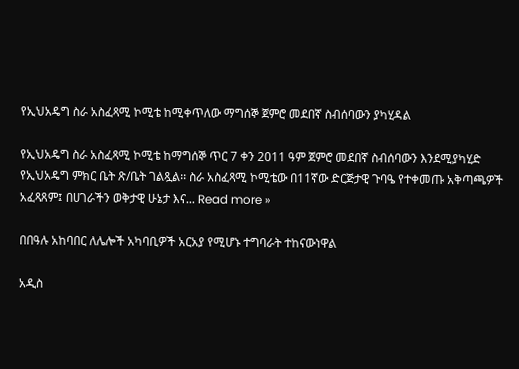የኢህአዴግ ስራ አስፈጻሚ ኮሚቴ ከሚቀጥለው ማግሰኞ ጀምሮ መደበኛ ስብሰባውን ያካሂዳል

የኢህአዴግ ስራ አስፈጻሚ ኮሚቴ ከማግሰኞ ጥር 7 ቀን 2011 ዓም ጀምሮ መደበኛ ስብሰባውን እንደሚያካሂድ የኢህአዴግ ምክር ቤት ጽ/ቤት ገልጿል፡፡ ስራ አስፈጻሚ ኮሚቴው በ11ኛው ድርጅታዊ ጉባዔ የተቀመጡ አቅጣጫዎች አፈጻጸም፤ በሀገራችን ወቅታዊ ሁኔታ እና... Read more »

በበዓሉ አከባበር ለሌሎች አካባቢዎች አርአያ የሚሆኑ ተግባራት ተከናውነዋል

አዲስ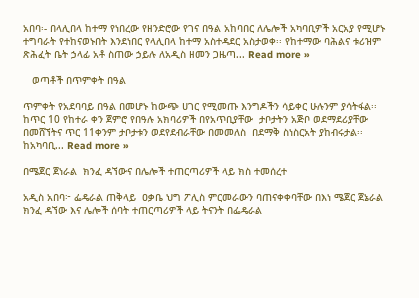አበባ፡- በላሊበላ ከተማ የነበረው የዘንድሮው የገና በዓል አከባበር ለሌሎች አካባቢዎች አርአያ የሚሆኑ ተግባራት የተከናወኑበት እንደነበር የላሊበላ ከተማ አስተዳደር አስታወቀ፡፡ የከተማው ባሕልና ቱሪዝም ጽሕፈት ቤት ኃላፊ አቶ ስጠው ኃይሉ ለአዲስ ዘመን ጋዜጣ... Read more »

   ወጣቶች በጥምቀት በዓል

ጥምቀት የአደባባይ በዓል በመሆኑ ከውጭ ሀገር የሚመጡ እንግዶችን ሳይቀር ሁሉንም ያሳትፋል፡፡ ከጥር 10 የከተራ ቀን ጀምሮ የበዓሉ አክባሪዎች በየአጥቢያቸው  ታቦታትን አጅቦ ወደማደሪያቸው በመሸኘትና ጥር 11ቀንም ታቦታቱን ወደየደብራቸው በመመለስ  በደማቅ ስነስርአት ያከብሩታል፡፡ ከአካባቢ... Read more »

በሜጀር ጀነራል  ክንፈ ዳኘውና በሌሎች ተጠርጣሪዎች ላይ ክስ ተመሰረተ

አዲስ አበባ፦ ፌዴራል ጠቅላይ  ዐቃቤ ህግ ፖሊስ ምርመራውን ባጠናቀቀባቸው በእነ ሜጀር ጀኔራል ክንፈ ዳኘው እና ሌሎች ሰባት ተጠርጣሪዎች ላይ ትናንት በፌዴራል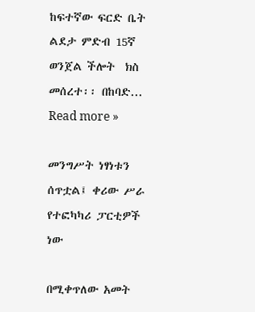ከፍተኛው ፍርድ ቤት ልደታ ምድብ 15ኛ  ወንጀል ችሎት  ክስ መሰረተ፡፡ በከባድ... Read more »

መንግሥት ነፃነቱን ሰጥቷል፤ ቀሪው ሥራ የተፎካካሪ ፓርቲዎች ነው

በሚቀጥለው አመት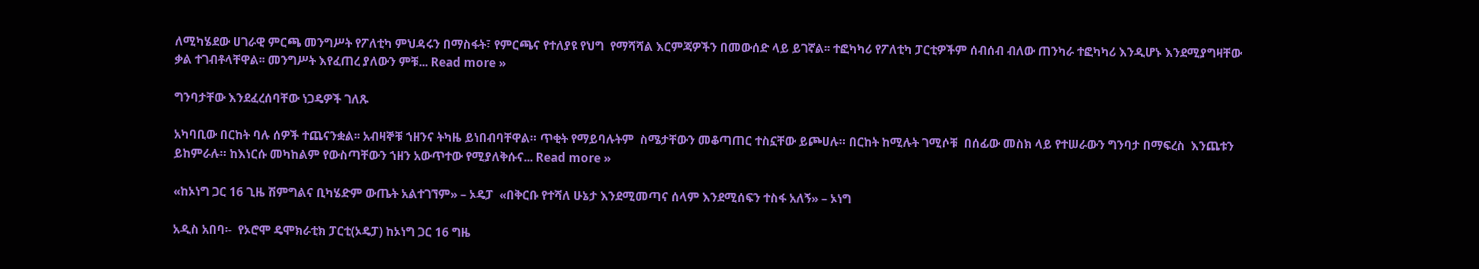ለሚካሄደው ሀገራዊ ምርጫ መንግሥት የፖለቲካ ምህዳሩን በማስፋት፣ የምርጫና የተለያዩ የህግ  የማሻሻል እርምጃዎችን በመውሰድ ላይ ይገኛል፡፡ ተፎካካሪ የፖለቲካ ፓርቲዎችም ሰብሰብ ብለው ጠንካራ ተፎካካሪ እንዲሆኑ እንደሚያግዛቸው ቃል ተገብቶላቸዋል፡፡ መንግሥት እየፈጠረ ያለውን ምቹ... Read more »

ግንባታቸው እንደፈረሰባቸው ነጋዴዎች ገለጹ

አካባቢው በርከት ባሉ ሰዎች ተጨናንቋል፡፡ አብዛኞቹ ኀዘንና ትካዜ ይነበብባቸዋል። ጥቂት የማይባሉትም  ስሜታቸውን መቆጣጠር ተስኗቸው ይጮሀሉ። በርከት ከሚሉት ገሚሶቹ  በሰፊው መስክ ላይ የተሠራውን ግንባታ በማፍረስ  እንጨቱን ይከምራሉ። ከእነርሱ መካከልም የውስጣቸውን ኀዘን አውጥተው የሚያለቅሱና... Read more »

«ከኦነግ ጋር 16 ጊዜ ሽምግልና ቢካሄድም ውጤት አልተገኘም» – ኦዴፓ  «በቅርቡ የተሻለ ሁኔታ እንደሚመጣና ሰላም እንደሚሰፍን ተስፋ አለኝ» – ኦነግ

አዲስ አበባ፡-  የኦሮሞ ዴሞክራቲክ ፓርቲ(ኦዴፓ) ከኦነግ ጋር 16 ግዜ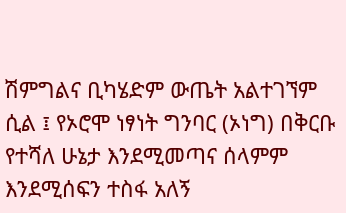ሽምግልና ቢካሄድም ውጤት አልተገኘም ሲል ፤ የኦሮሞ ነፃነት ግንባር (ኦነግ) በቅርቡ የተሻለ ሁኔታ እንደሚመጣና ሰላምም እንደሚሰፍን ተስፋ አለኝ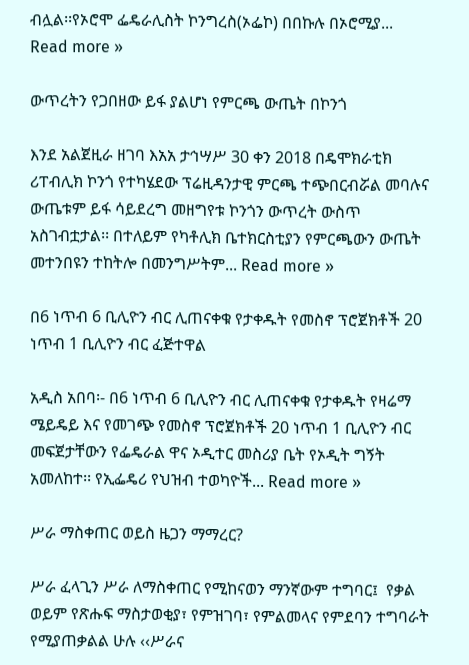ብሏል፡፡የኦሮሞ ፌዴራሊስት ኮንግረስ(ኦፌኮ) በበኩሉ በኦሮሚያ... Read more »

ውጥረትን የጋበዘው ይፋ ያልሆነ የምርጫ ውጤት በኮንጎ

እንደ አልጀዚራ ዘገባ እአአ ታኅሣሥ 30 ቀን 2018 በዴሞክራቲክ ሪፐብሊክ ኮንጎ የተካሄደው ፕሬዚዳንታዊ ምርጫ ተጭበርብሯል መባሉና ውጤቱም ይፋ ሳይደረግ መዘግየቱ ኮንጎን ውጥረት ውስጥ አስገብቷታል፡፡ በተለይም የካቶሊክ ቤተክርስቲያን የምርጫውን ውጤት መተንበዩን ተከትሎ በመንግሥትም... Read more »

በ6 ነጥብ 6 ቢሊዮን ብር ሊጠናቀቁ የታቀዱት የመስኖ ፕሮጀክቶች 20 ነጥብ 1 ቢሊዮን ብር ፈጅተዋል

አዲስ አበባ፡- በ6 ነጥብ 6 ቢሊዮን ብር ሊጠናቀቁ የታቀዱት የዛሬማ ሜይዴይ እና የመገጭ የመስኖ ፕሮጀክቶች 20 ነጥብ 1 ቢሊዮን ብር መፍጀታቸውን የፌዴራል ዋና ኦዲተር መስሪያ ቤት የኦዲት ግኝት አመለከተ፡፡ የኢፌዴሪ የህዝብ ተወካዮች... Read more »

ሥራ ማስቀጠር ወይስ ዜጋን ማማረር?

ሥራ ፈላጊን ሥራ ለማስቀጠር የሚከናወን ማንኛውም ተግባር፤  የቃል ወይም የጽሑፍ ማስታወቂያ፣ የምዝገባ፣ የምልመላና የምደባን ተግባራት የሚያጠቃልል ሁሉ ‹‹ሥራና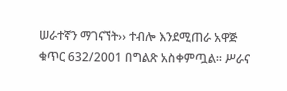ሠራተኛን ማገናኘት›› ተብሎ እንደሚጠራ አዋጅ ቁጥር 632/2001 በግልጽ አስቀምጧል፡፡ ሥራና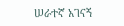ሠራተኛ አገናኝ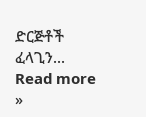ድርጅቶች ፈላጊን... Read more »